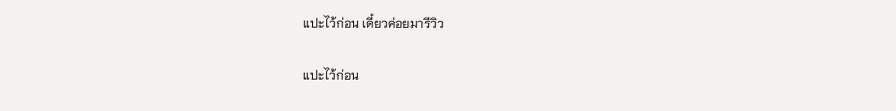แปะไว้ก่อน เดี๋ยวค่อยมารีวิว

แปะไว้ก่อน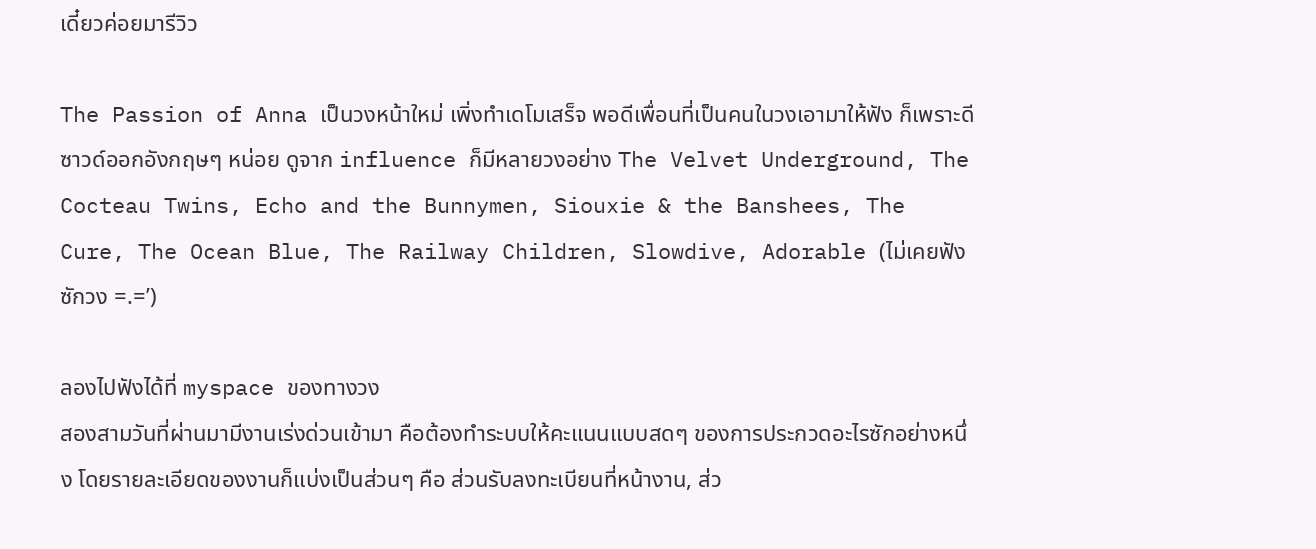เดี๋ยวค่อยมารีวิว

The Passion of Anna เป็นวงหน้าใหม่ เพิ่งทำเดโมเสร็จ พอดีเพื่อนที่เป็นคนในวงเอามาให้ฟัง ก็เพราะดี ซาวด์ออกอังกฤษๆ หน่อย ดูจาก influence ก็มีหลายวงอย่าง The Velvet Underground, The Cocteau Twins, Echo and the Bunnymen, Siouxie & the Banshees, The Cure, The Ocean Blue, The Railway Children, Slowdive, Adorable (ไม่เคยฟังซักวง =.=’)

ลองไปฟังได้ที่ myspace ของทางวง
สองสามวันที่ผ่านมามีงานเร่งด่วนเข้ามา คือต้องทำระบบให้คะแนนแบบสดๆ ของการประกวดอะไรซักอย่างหนึ่ง โดยรายละเอียดของงานก็แบ่งเป็นส่วนๆ คือ ส่วนรับลงทะเบียนที่หน้างาน, ส่ว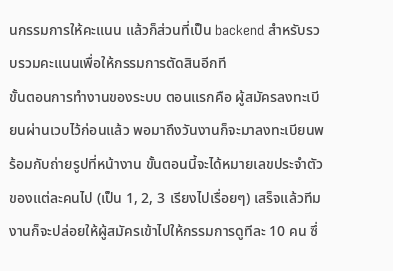นกรรมการให้คะแนน แล้วก็ส่วนที่เป็น backend สำหรับรวบรวมคะแนนเพื่อให้กรรมการตัดสินอีกที
ขั้นตอนการทำงานของระบบ ตอนแรกคือ ผู้สมัครลงทะเบียนผ่านเวบไว้ก่อนแล้ว พอมาถึงวันงานก็จะมาลงทะเบียนพร้อมกับถ่ายรูปที่หน้างาน ขั้นตอนนี้จะได้หมายเลขประจำตัวของแต่ละคนไป (เป็น 1, 2, 3 เรียงไปเรื่อยๆ) เสร็จแล้วทีมงานก็จะปล่อยให้ผู้สมัครเข้าไปให้กรรมการดูทีละ 10 คน ซึ่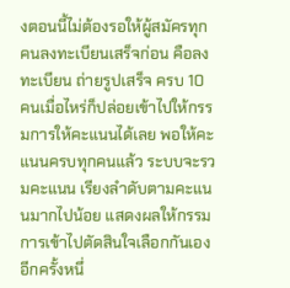งตอนนี้ไม่ต้องรอให้ผู้สมัครทุกคนลงทะเบียนเสร็จก่อน คือลงทะเบียน ถ่ายรูปเสร็จ ครบ 10 คนเมื่อไหร่ก็ปล่อยเข้าไปให้กรรมการให้คะแนนได้เลย พอให้คะแนนครบทุกคนแล้ว ระบบจะรวมคะแนน เรียงลำดับตามคะแนนมากไปน้อย แสดงผลให้กรรมการเข้าไปตัดสินใจเลือกกันเองอีกครั้งหนึ่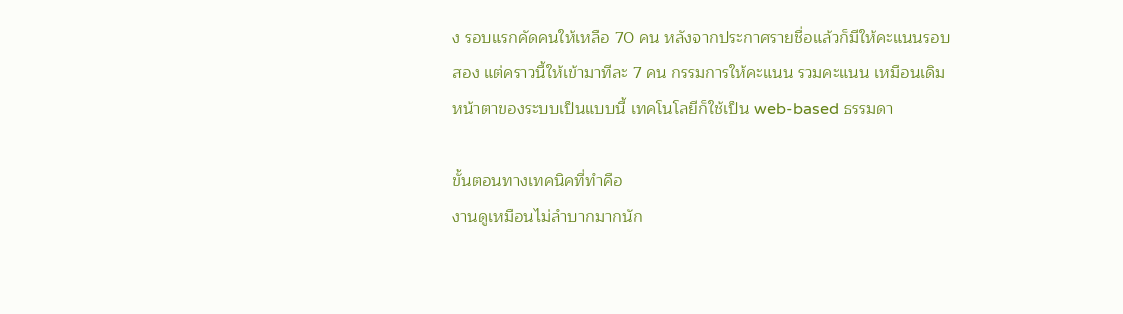ง รอบแรกคัดคนให้เหลือ 70 คน หลังจากประกาศรายชื่อแล้วก็มีให้คะแนนรอบสอง แต่คราวนี้ให้เข้ามาทีละ 7 คน กรรมการให้คะแนน รวมคะแนน เหมือนเดิม
หน้าตาของระบบเป็นแบบนี้ เทคโนโลยีก็ใช้เป็น web-based ธรรมดา

ขั้นตอนทางเทคนิคที่ทำคือ
งานดูเหมือนไม่ลำบากมากนัก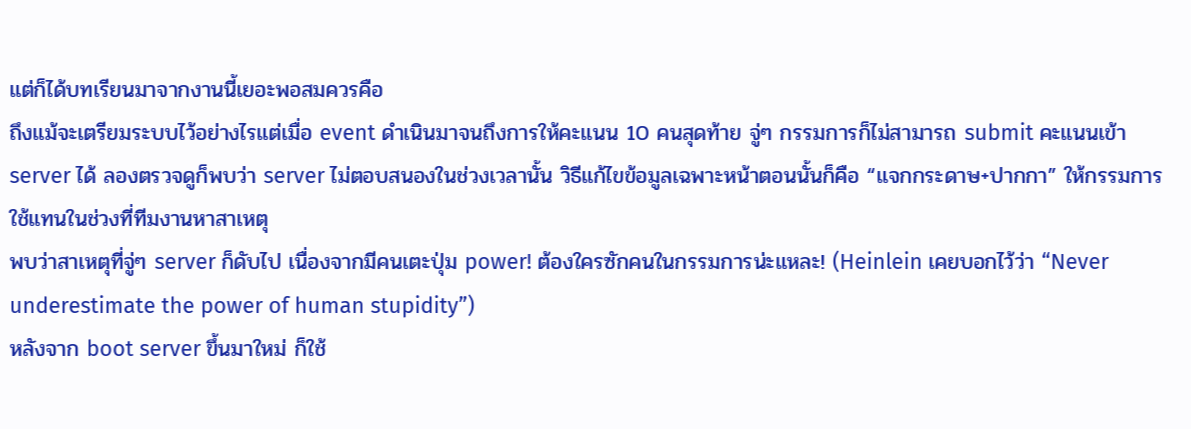แต่ก็ได้บทเรียนมาจากงานนี้เยอะพอสมควรคือ
ถึงแม้จะเตรียมระบบไว้อย่างไรแต่เมื่อ event ดำเนินมาจนถึงการให้คะแนน 10 คนสุดท้าย จู่ๆ กรรมการก็ไม่สามารถ submit คะแนนเข้า server ได้ ลองตรวจดูก็พบว่า server ไม่ตอบสนองในช่วงเวลานั้น วิธีแก้ไขข้อมูลเฉพาะหน้าตอนนั้นก็คือ “แจกกระดาษ+ปากกา” ให้กรรมการใช้แทนในช่วงที่ทีมงานหาสาเหตุ
พบว่าสาเหตุที่จู่ๆ server ก็ดับไป เนื่องจากมีคนเตะปุ่ม power! ต้องใครซักคนในกรรมการน่ะแหละ! (Heinlein เคยบอกไว้ว่า “Never underestimate the power of human stupidity”)
หลังจาก boot server ขึ้นมาใหม่ ก็ใช้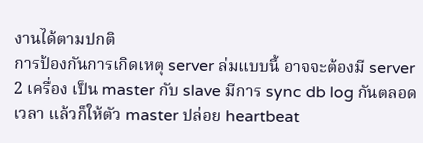งานได้ตามปกติ
การป้องกันการเกิดเหตุ server ล่มแบบนี้ อาจจะต้องมี server 2 เครื่อง เป็น master กับ slave มีการ sync db log กันตลอดเวลา แล้วก็ให้ตัว master ปล่อย heartbeat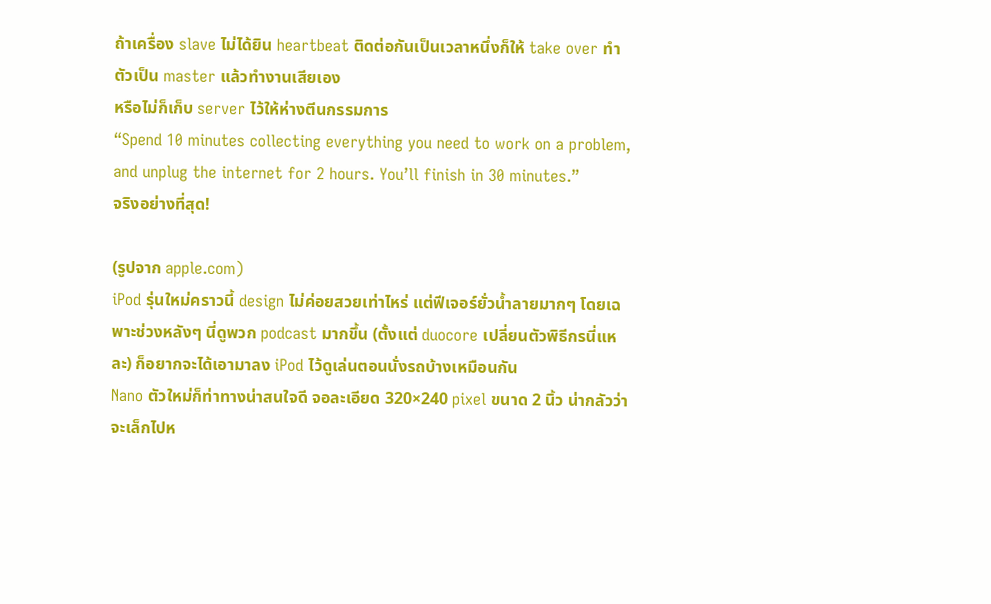ถ้าเครื่อง slave ไม่ได้ยิน heartbeat ติดต่อกันเป็นเวลาหนึ่งก็ให้ take over ทำตัวเป็น master แล้วทำงานเสียเอง
หรือไม่ก็เก็บ server ไว้ให้ห่างตีนกรรมการ
“Spend 10 minutes collecting everything you need to work on a problem, and unplug the internet for 2 hours. You’ll finish in 30 minutes.”
จริงอย่างที่สุด!

(รูปจาก apple.com)
iPod รุ่นใหม่คราวนี้ design ไม่ค่อยสวยเท่าไหร่ แต่ฟีเจอร์ยั่วน้ำลายมากๆ โดยเฉพาะช่วงหลังๆ นี่ดูพวก podcast มากขึ้น (ตั้งแต่ duocore เปลี่ยนตัวพิธีกรนี่แหละ) ก็อยากจะได้เอามาลง iPod ไว้ดูเล่นตอนนั่งรถบ้างเหมือนกัน
Nano ตัวใหม่ก็ท่าทางน่าสนใจดี จอละเอียด 320×240 pixel ขนาด 2 นิ้ว น่ากลัวว่าจะเล็กไปห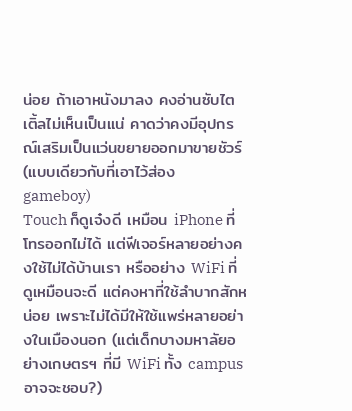น่อย ถ้าเอาหนังมาลง คงอ่านซับไตเติ้ลไม่เห็นเป็นแน่ คาดว่าคงมีอุปกรณ์เสริมเป็นแว่นขยายออกมาขายชัวร์ (แบบเดียวกับที่เอาไว้ส่อง gameboy)
Touch ก็ดูเจ๋งดี เหมือน iPhone ที่โทรออกไม่ได้ แต่ฟีเจอร์หลายอย่างคงใช้ไม่ได้บ้านเรา หรืออย่าง WiFi ที่ดูเหมือนจะดี แต่คงหาที่ใช้ลำบากสักหน่อย เพราะไม่ได้มีให้ใช้แพร่หลายอย่างในเมืองนอก (แต่เด็กบางมหาลัยอย่างเกษตรฯ ที่มี WiFi ทั้ง campus อาจจะชอบ?)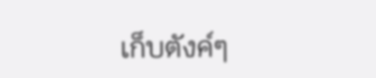เก็บตังค์ๆ